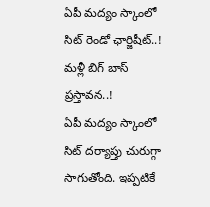ఏపీ మద్యం స్కాంలో సిట్ రెండో ఛార్జిషీట్..! మళ్లీ బిగ్ బాస్ ప్రస్తావన..!
ఏపీ మద్యం స్కాంలో సిట్ దర్యాప్తు చురుగ్గా సాగుతోంది. ఇప్పటికే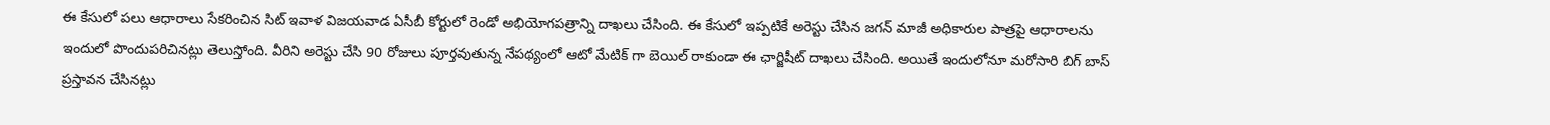ఈ కేసులో పలు ఆధారాలు సేకరించిన సిట్ ఇవాళ విజయవాడ ఏసీబీ కోర్టులో రెండో అభియోగపత్రాన్ని దాఖలు చేసింది. ఈ కేసులో ఇప్పటికే అరెస్టు చేసిన జగన్ మాజీ అధికారుల పాత్రపై ఆధారాలను ఇందులో పొందుపరిచినట్లు తెలుస్తోంది. వీరిని అరెస్టు చేసి 90 రోజులు పూర్తవుతున్న నేపథ్యంలో ఆటో మేటిక్ గా బెయిల్ రాకుండా ఈ ఛార్జిషీట్ దాఖలు చేసింది. అయితే ఇందులోనూ మరోసారి బిగ్ బాస్ ప్రస్తావన చేసినట్లు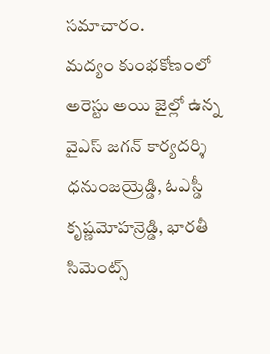సమాచారం.
మద్యం కుంభకోణంలో అరెస్టు అయి జైల్లో ఉన్న వైఎస్ జగన్ కార్యదర్శి ధనుంజయ్రెడ్డి, ఓఎస్డీ కృష్ణమోహన్రెడ్డి, భారతీ సిమెంట్స్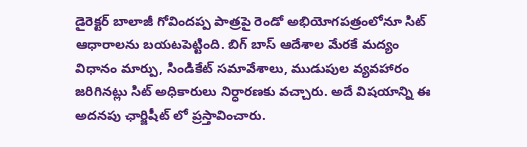డైరెక్టర్ బాలాజీ గోవిందప్ప పాత్రపై రెండో అభియోగపత్రంలోనూ సిట్ ఆధారాలను బయటపెట్టింది. బిగ్ బాస్ ఆదేశాల మేరకే మద్యం విధానం మార్పు, సిండికేట్ సమావేశాలు, ముడుపుల వ్యవహారం జరిగినట్లు సిట్ అధికారులు నిర్ధారణకు వచ్చారు. అదే విషయాన్ని ఈ అదనపు ఛార్జిషీట్ లో ప్రస్తావించారు.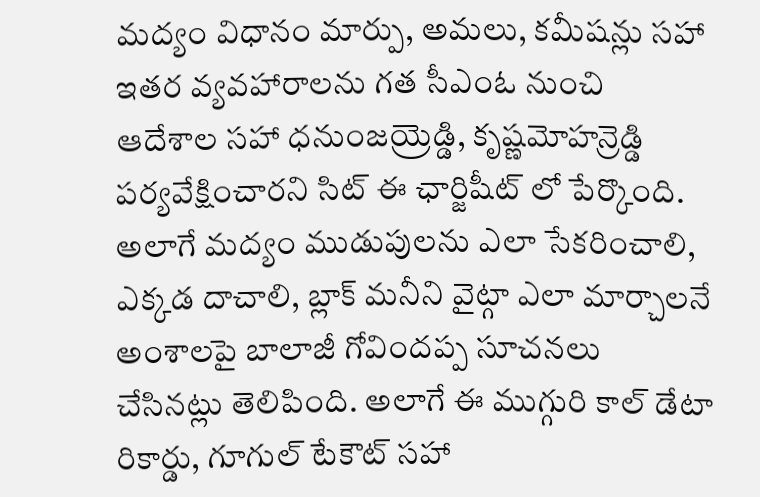మద్యం విధానం మార్పు, అమలు, కమీషన్లు సహా ఇతర వ్యవహారాలను గత సీఎంఓ నుంచి ఆదేశాల సహా ధనుంజయ్రెడ్డి, కృష్ణమోహన్రెడ్డి పర్యవేక్షించారని సిట్ ఈ ఛార్జిషీట్ లో పేర్కొంది. అలాగే మద్యం ముడుపులను ఎలా సేకరించాలి, ఎక్కడ దాచాలి, బ్లాక్ మనీని వైట్గా ఎలా మార్చాలనే అంశాలపై బాలాజీ గోవిందప్ప సూచనలు చేసినట్లు తెలిపింది. అలాగే ఈ ముగ్గురి కాల్ డేటా రికార్డు, గూగుల్ టేకౌట్ సహా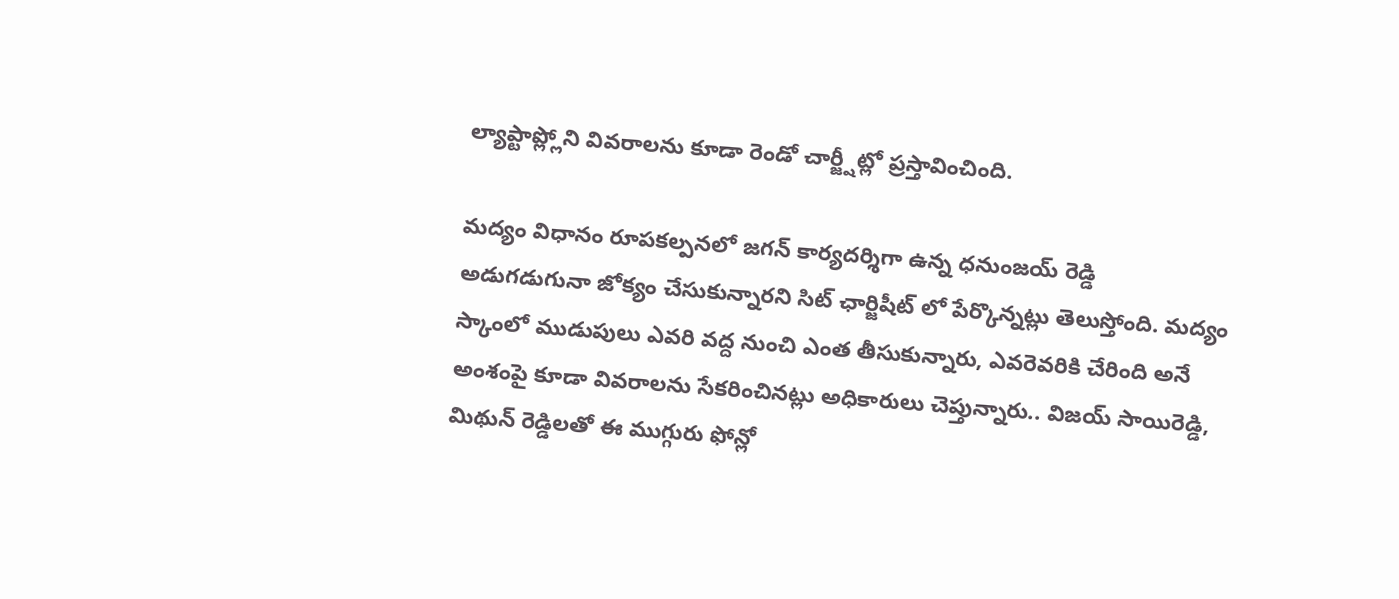ల్యాప్టాప్ల్లోని వివరాలను కూడా రెండో చార్జ్షీట్లో ప్రస్తావించింది.

మద్యం విధానం రూపకల్పనలో జగన్ కార్యదర్శిగా ఉన్న ధనుంజయ్ రెడ్డి అడుగడుగునా జోక్యం చేసుకున్నారని సిట్ ఛార్జిషీట్ లో పేర్కొన్నట్లు తెలుస్తోంది. మద్యం స్కాంలో ముడుపులు ఎవరి వద్ద నుంచి ఎంత తీసుకున్నారు, ఎవరెవరికి చేరింది అనే అంశంపై కూడా వివరాలను సేకరించినట్లు అధికారులు చెప్తున్నారు.. విజయ్ సాయిరెడ్డి, మిథున్ రెడ్డిలతో ఈ ముగ్గురు ఫోన్లో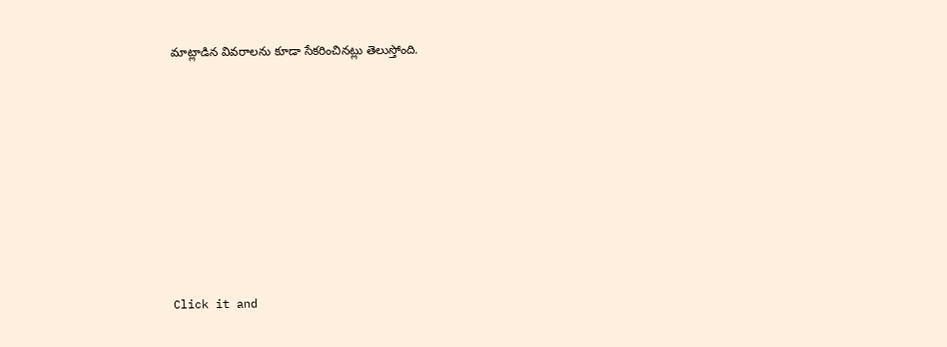మాట్లాడిన వివరాలను కూడా సేకరించినట్లు తెలుస్తోంది.












Click it and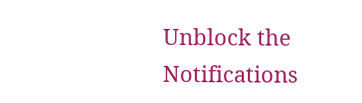Unblock the Notifications